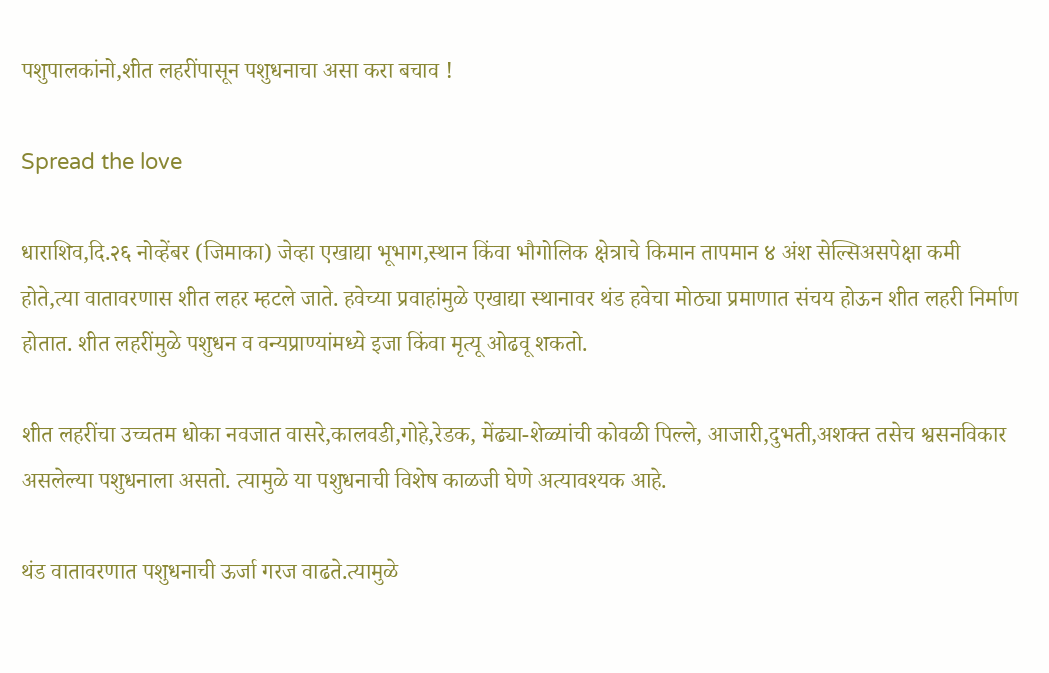पशुपालकांनो,शीत लहरींपासून पशुधनाचा असा करा बचाव !

Spread the love

धाराशिव,दि.२६ नोव्हेंबर (जिमाका) जेव्हा एखाद्या भूभाग,स्थान किंवा भौगोलिक क्षेत्राचे किमान तापमान ४ अंश सेल्सिअसपेक्षा कमी होते,त्या वातावरणास शीत लहर म्हटले जाते. हवेच्या प्रवाहांमुळे एखाद्या स्थानावर थंड हवेचा मोठ्या प्रमाणात संचय होऊन शीत लहरी निर्माण होतात. शीत लहरींमुळे पशुधन व वन्यप्राण्यांमध्ये इजा किंवा मृत्यू ओढवू शकतो.

शीत लहरींचा उच्चतम धोका नवजात वासरे,कालवडी,गोहे,रेडक, मेंढ्या-शेळ्यांची कोवळी पिल्ले, आजारी,दुभती,अशक्त तसेच श्वसनविकार असलेल्या पशुधनाला असतो. त्यामुळे या पशुधनाची विशेष काळजी घेणे अत्यावश्यक आहे.

थंड वातावरणात पशुधनाची ऊर्जा गरज वाढते.त्यामुळे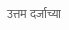उत्तम दर्जाच्या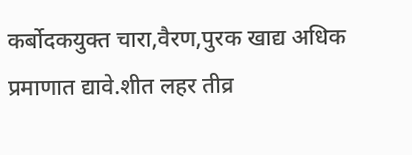कर्बोदकयुक्त चारा,वैरण,पुरक खाद्य अधिक प्रमाणात द्यावे.शीत लहर तीव्र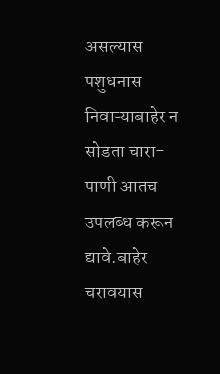असल्यास पशुधनास निवाऱ्याबाहेर न सोडता चारा-पाणी आतच उपलब्ध करून द्यावे.बाहेर चरावयास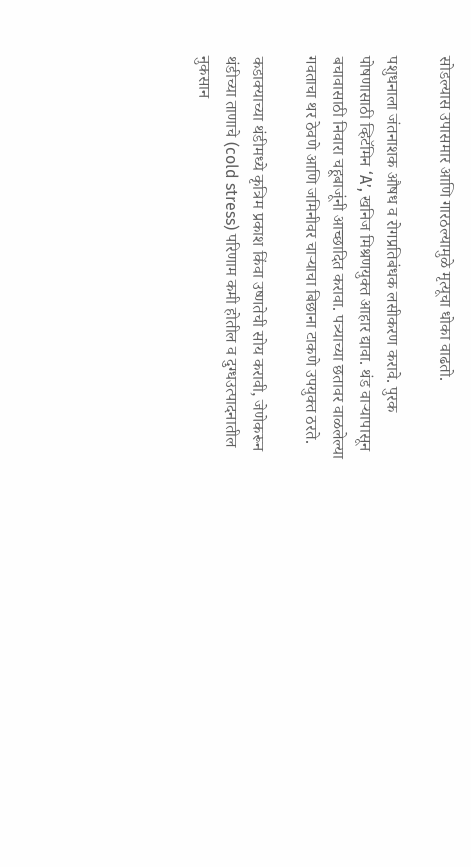सोडल्यास उपासमार आणि गारठल्यामुळे मृत्यूचा धोका वाढतो.

पशुधनाला जंतनाशक औषध व रोगप्रतिबंधक लसीकरण करावे. पुरक पोषणासाठी व्हिटॅमिन ‘A’, खनिज मिश्रणयुक्त आहार द्यावा. थंड वाऱ्यापासून बचावासाठी निवारा चहूबाजूंनी आच्छादित करावा. पत्र्याच्या छतावर वाळलेल्या गवताचा थर ठेवणे आणि जमिनीवर चाऱ्याचा बिछाना टाकणे उपयुक्त ठरते.

कडाक्याच्या थंडीमध्ये कृत्रिम प्रकाश किंवा उष्णतेची सोय करावी, जेणेकरून थंडीच्या ताणाचे (cold stress) परिणाम कमी होतील व दुग्धउत्पादनातील नुकसान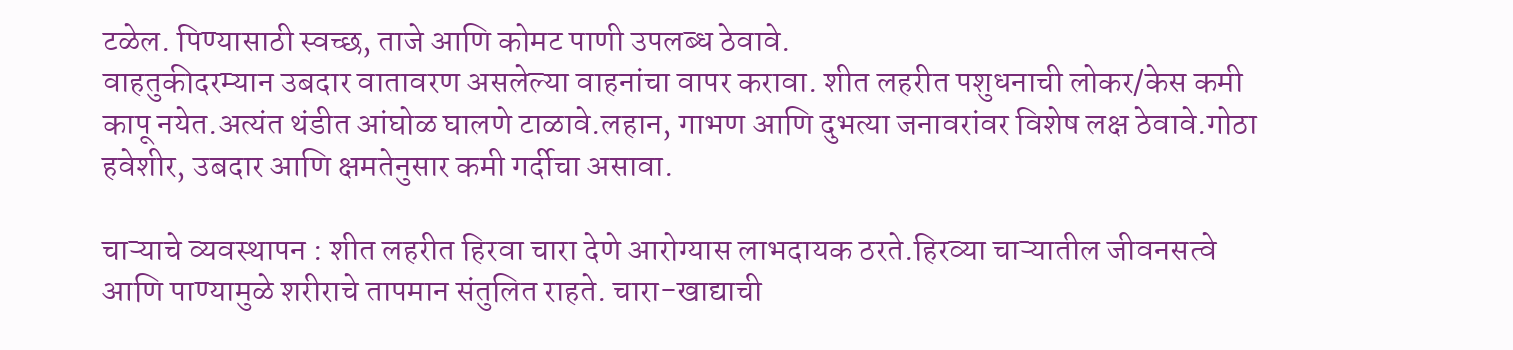टळेल. पिण्यासाठी स्वच्छ, ताजे आणि कोमट पाणी उपलब्ध ठेवावे.
वाहतुकीदरम्यान उबदार वातावरण असलेल्या वाहनांचा वापर करावा. शीत लहरीत पशुधनाची लोकर/केस कमी कापू नयेत.अत्यंत थंडीत आंघोळ घालणे टाळावे.लहान, गाभण आणि दुभत्या जनावरांवर विशेष लक्ष ठेवावे.गोठा हवेशीर, उबदार आणि क्षमतेनुसार कमी गर्दीचा असावा.

चाऱ्याचे व्यवस्थापन : शीत लहरीत हिरवा चारा देणे आरोग्यास लाभदायक ठरते.हिरव्या चाऱ्यातील जीवनसत्वे आणि पाण्यामुळे शरीराचे तापमान संतुलित राहते. चारा-खाद्याची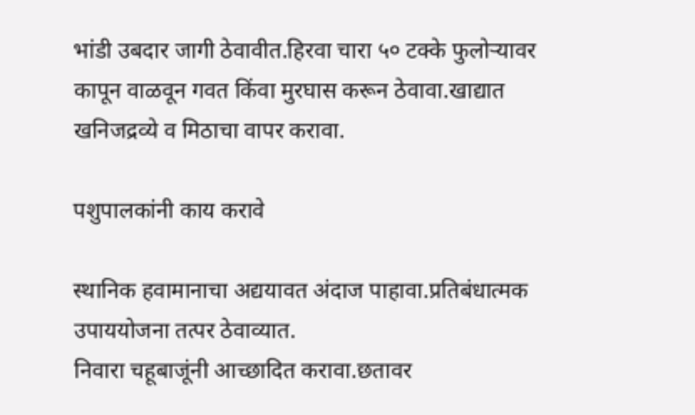भांडी उबदार जागी ठेवावीत.हिरवा चारा ५० टक्के फुलोऱ्यावर कापून वाळवून गवत किंवा मुरघास करून ठेवावा.खाद्यात खनिजद्रव्ये व मिठाचा वापर करावा.

पशुपालकांनी काय करावे

स्थानिक हवामानाचा अद्ययावत अंदाज पाहावा.प्रतिबंधात्मक उपाययोजना तत्पर ठेवाव्यात.
निवारा चहूबाजूंनी आच्छादित करावा.छतावर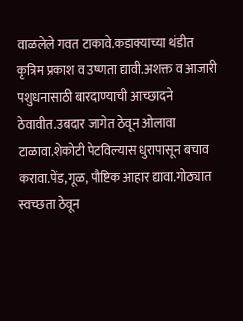वाळलेले गवत टाकावे.कडाक्याच्या थंडीत कृत्रिम प्रकाश व उष्णता द्यावी.अशक्त व आजारी पशुधनासाठी बारदाण्याची आच्छादने ठेवावीत.उबदार जागेत ठेवून ओलावा टाळावा.शेकोटी पेटविल्यास धुरापासून बचाव करावा.पेंड,गूळ, पौष्टिक आहार द्यावा.गोठ्यात स्वच्छता ठेवून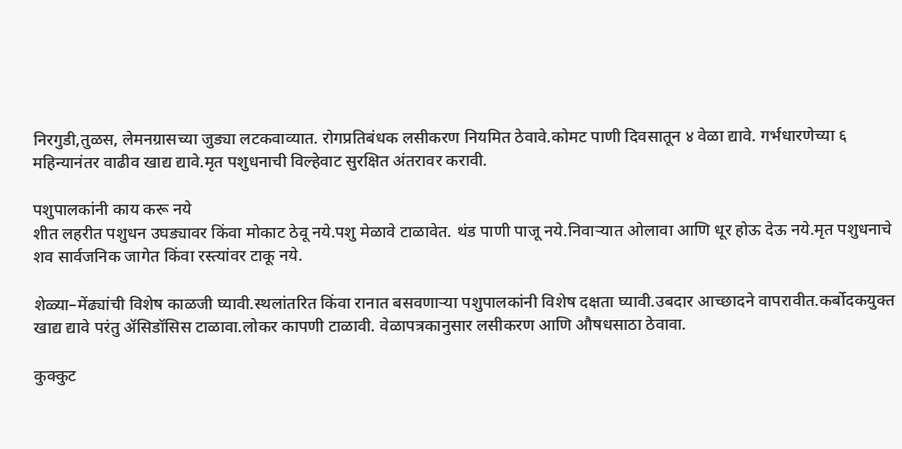निरगुडी,तुळस, लेमनग्रासच्या जुड्या लटकवाव्यात. रोगप्रतिबंधक लसीकरण नियमित ठेवावे.कोमट पाणी दिवसातून ४ वेळा द्यावे. गर्भधारणेच्या ६ महिन्यानंतर वाढीव खाद्य द्यावे.मृत पशुधनाची विल्हेवाट सुरक्षित अंतरावर करावी.

पशुपालकांनी काय करू नये
शीत लहरीत पशुधन उघड्यावर किंवा मोकाट ठेवू नये.पशु मेळावे टाळावेत. थंड पाणी पाजू नये.निवाऱ्यात ओलावा आणि धूर होऊ देऊ नये.मृत पशुधनाचे शव सार्वजनिक जागेत किंवा रस्त्यांवर टाकू नये.

शेळ्या–मेंढ्यांची विशेष काळजी घ्यावी.स्थलांतरित किंवा रानात बसवणाऱ्या पशुपालकांनी विशेष दक्षता घ्यावी.उबदार आच्छादने वापरावीत.कर्बोदकयुक्त खाद्य द्यावे परंतु ॲसिडॉसिस टाळावा.लोकर कापणी टाळावी. वेळापत्रकानुसार लसीकरण आणि औषधसाठा ठेवावा.

कुक्कुट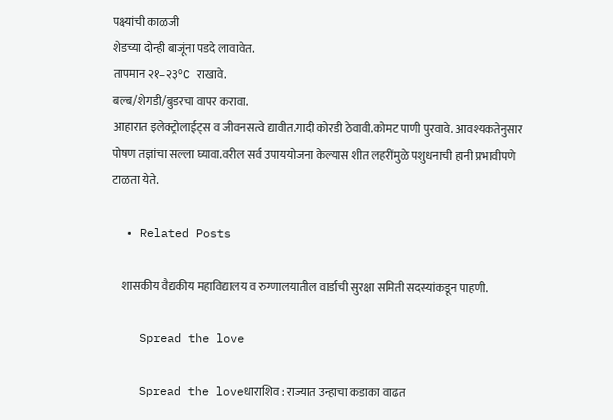पक्ष्यांची काळजी
शेडच्या दोन्ही बाजूंना पडदे लावावेत.
तापमान २१–२३°C राखावे.
बल्ब/शेगडी/बुडरचा वापर करावा.
आहारात इलेक्ट्रोलाईट्स व जीवनसत्वे द्यावीत.गादी कोरडी ठेवावी.कोमट पाणी पुरवावे. आवश्यकतेनुसार पोषण तज्ञांचा सल्ला घ्यावा.वरील सर्व उपाययोजना केल्यास शीत लहरींमुळे पशुधनाची हानी प्रभावीपणे टाळता येते.

  • Related Posts

    शासकीय वैद्यकीय महाविद्यालय व रुग्णालयातील वार्डाची सुरक्षा समिती सदस्यांकडून पाहणी.

    Spread the love

    Spread the loveधाराशिव : राज्यात उन्हाचा कडाका वाढत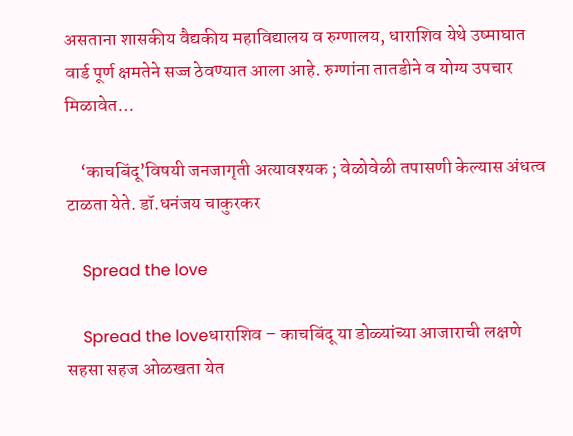असताना शासकीय वैद्यकीय महाविद्यालय व रुग्णालय, धाराशिव येथे उष्माघात वार्ड पूर्ण क्षमतेने सज्ज ठेवण्यात आला आहे. रुग्णांना तातडीने व योग्य उपचार मिळावेत…

    ‘काचबिंदू’विषयी जनजागृती अत्यावश्यक ; वेळोवेळी तपासणी केल्यास अंधत्व टाळता येते. डॉ.धनंजय चाकुरकर

    Spread the love

    Spread the loveधाराशिव – काचबिंदू या डोळ्यांच्या आजाराची लक्षणे सहसा सहज ओळखता येत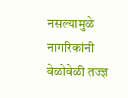नसल्यामुळे नागरिकांनी वेळोवेळी तज्ज्ञ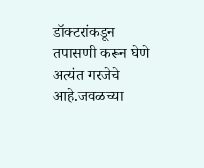डॉक्टरांकडून तपासणी करून घेणे अत्यंत गरजेचे आहे.जवळच्या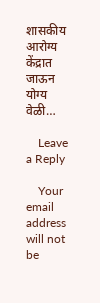शासकीय आरोग्य केंद्रात जाऊन योग्य वेळी…

    Leave a Reply

    Your email address will not be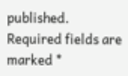published. Required fields are marked *